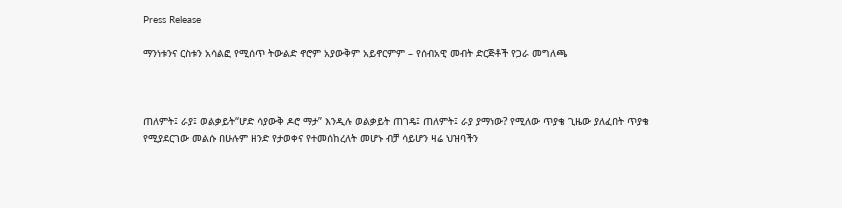Press Release

ማንነቱንና ርስቱን አሳልፎ የሚሰጥ ትውልድ ኖሮም አያውቅም አይኖርምም – የሰብአዊ መብት ድርጅቶች የጋራ መግለጫ



ጠለምት፤ ራያ፤ ወልቃይት“ሆድ ሳያውቅ ዶሮ ማታ” እንዲሉ ወልቃይት ጠገዴ፤ ጠለምት፤ ራያ ያማነው? የሚለው ጥያቄ ጊዜው ያለፈበት ጥያቄ የሚያደርገው መልሱ በሁሉም ዘንድ የታወቀና የተመሰከረለት መሆኑ ብቻ ሳይሆን ዛሬ ህዝባችን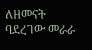ለዘመናት ባደረገው መራራ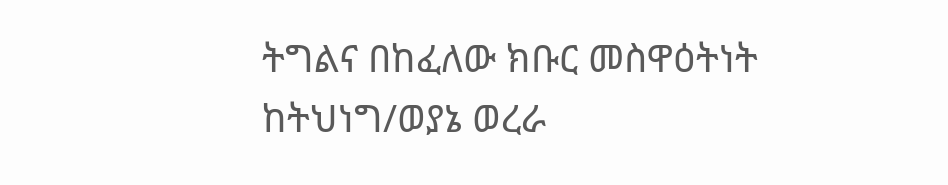ትግልና በከፈለው ክቡር መስዋዕትነት ከትህነግ/ወያኔ ወረራ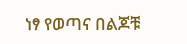ነፃ የወጣና በልጆቹ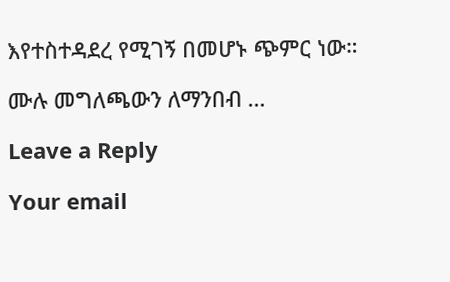እየተስተዳደረ የሚገኝ በመሆኑ ጭምር ነው።

ሙሉ መግለጫውን ለማንበብ …

Leave a Reply

Your email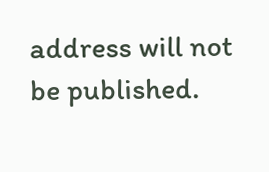address will not be published.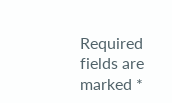Required fields are marked *